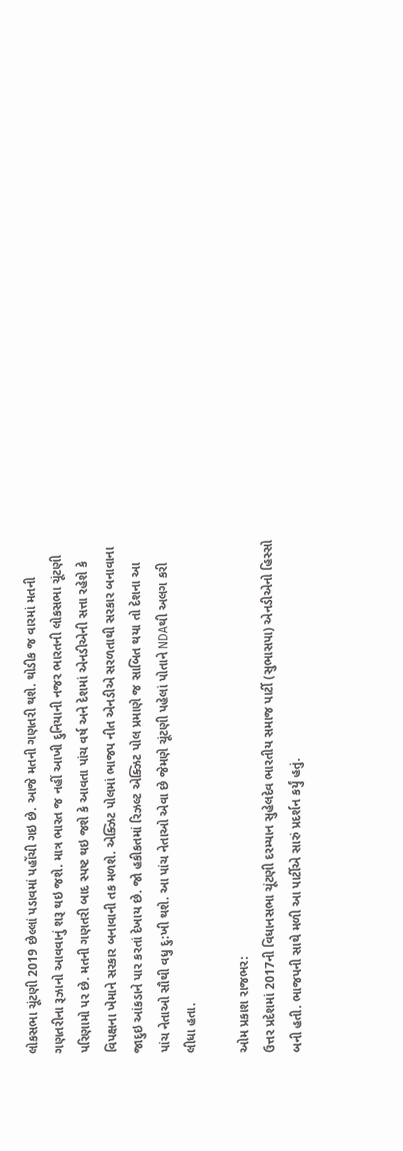લોકસભા ચૂંટણી 2019 છેલ્લાં પડાવમાં પહોંચી ગઇ છે. આજે મતની ગણતરી થશે. થોડીક જ વારમાં મતની ગણતરીના રૂઝાનો આવવાનું શરૂ થઇ જશે. માત્ર ભારત જ નહીં આખી દુનિયાની નજર ભારતની લોકસભા ચૂંટણી પરિણામો પર છે. મતની ગણતરી બાદ સ્પષ્ટ થઇ જશે કે આવતા પાંચ વર્ષ અને દેશમાં એનડીએની સત્તા રહેશે કે વિપક્ષના ખેમાને સરકાર બનાવાની તક મળશે. એક્ઝિટ પોલમાં ભાજપ નીત એનડીએ સરળતાથી સરકાર બનાવાના જાદુઇ આંકડાને પાર કરતાં દેખાય છે. જો હકીકતમાં રિઝલ્ટ એક્ઝિટ પોલ પ્રમાણે જ સાબિત થયા તો દેશના આ પાંચ નેતાઓ સૌથી વધુ દુ:ખી થશે. આ પાંચ નેતાઓ એવા છે જેમણે ચૂંટણી પહેલાં પોતાને NDAથી અલગ કરી લીધા હતા.

ઓમ પ્રકાશ રાજભર:
ઉત્તર પ્રદેશમાં 2017ની વિધાનસભા ચૂંટણી દરમ્યાન સુહેલદેવ ભારતીય સમાજ પાર્ટી (સુભાસપા) એનડીએનો હિસ્સો બની હતી. ભાજપની સાથે મળી આ પાર્ટીએ સારું પ્રદર્શન કર્યું હતું.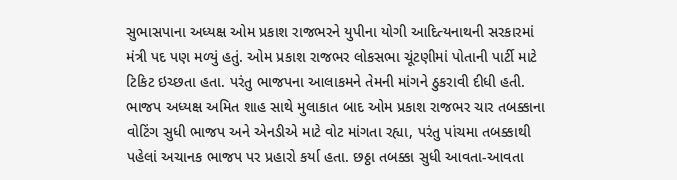સુભાસપાના અધ્યક્ષ ઓમ પ્રકાશ રાજભરને યુપીના યોગી આદિત્યનાથની સરકારમાં મંત્રી પદ પણ મળ્યું હતું. ઓમ પ્રકાશ રાજભર લોકસભા ચૂંટણીમાં પોતાની પાર્ટી માટે ટિકિટ ઇચ્છતા હતા. પરંતુ ભાજપના આલાકમને તેમની માંગને ઠુકરાવી દીધી હતી. ભાજપ અધ્યક્ષ અમિત શાહ સાથે મુલાકાત બાદ ઓમ પ્રકાશ રાજભર ચાર તબક્કાના વોટિંગ સુધી ભાજપ અને એનડીએ માટે વોટ માંગતા રહ્યા, પરંતુ પાંચમા તબક્કાથી પહેલાં અચાનક ભાજપ પર પ્રહારો કર્યા હતા. છઠ્ઠા તબક્કા સુધી આવતા-આવતા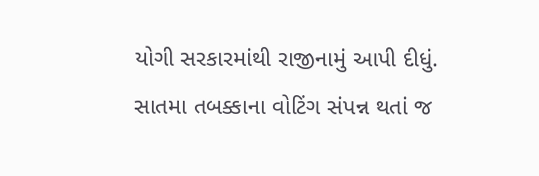યોગી સરકારમાંથી રાજીનામું આપી દીધું. સાતમા તબક્કાના વોટિંગ સંપન્ન થતાં જ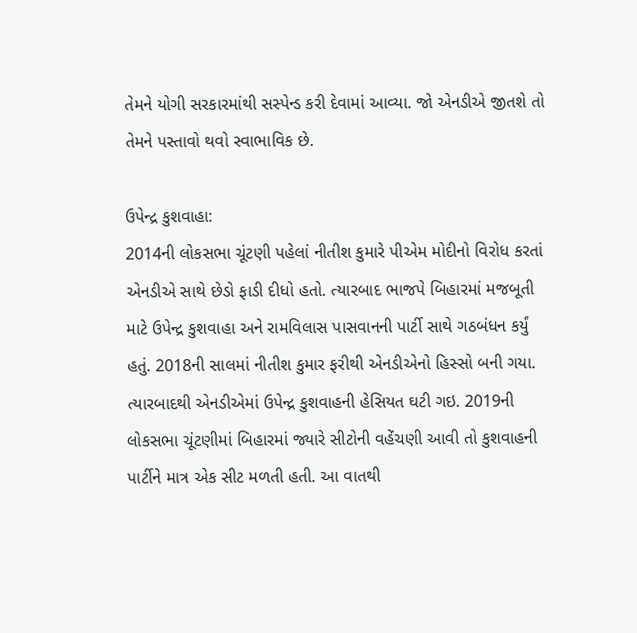તેમને યોગી સરકારમાંથી સસ્પેન્ડ કરી દેવામાં આવ્યા. જો એનડીએ જીતશે તો તેમને પસ્તાવો થવો સ્વાભાવિક છે.

ઉપેન્દ્ર કુશવાહા:
2014ની લોકસભા ચૂંટણી પહેલાં નીતીશ કુમારે પીએમ મોદીનો વિરોધ કરતાં એનડીએ સાથે છેડો ફાડી દીધો હતો. ત્યારબાદ ભાજપે બિહારમાં મજબૂતી માટે ઉપેન્દ્ર કુશવાહા અને રામવિલાસ પાસવાનની પાર્ટી સાથે ગઠબંધન કર્યું હતું. 2018ની સાલમાં નીતીશ કુમાર ફરીથી એનડીએનો હિસ્સો બની ગયા. ત્યારબાદથી એનડીએમાં ઉપેન્દ્ર કુશવાહની હેસિયત ઘટી ગઇ. 2019ની લોકસભા ચૂંટણીમાં બિહારમાં જ્યારે સીટોની વહેંચણી આવી તો કુશવાહની પાર્ટીને માત્ર એક સીટ મળતી હતી. આ વાતથી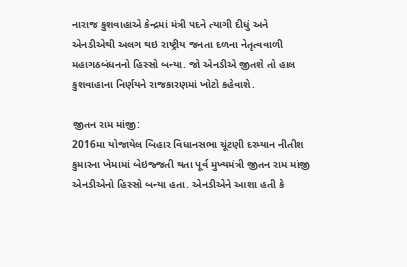નારાજ કુશવાહાએ કેન્દ્રમાં મંત્રી પદને ત્યાગી દીધું અને એનડીએથી અલગ થઇ રાષ્ટ્રીય જનતા દળના નેતૃત્વવાળી મહાગઠબંધનનો હિસ્સો બન્યા. જો એનડીએ જીતશે તો હાલ કુશવાહાના નિર્ણયને રાજકારણમાં ખોટો કહેવાશે.

જીતન રામ માંજી:
2016મા યોજાયેલ બિહાર વિધાનસભા ચૂંટણી દરમ્યાન નીતીશ કુમારના ખેમામાં બેઇજ્જતી થતા પૂર્વ મુખ્યમંત્રી જીતન રામ માંજી એનડીએનો હિસ્સો બન્યા હતા. એનડીએને આશા હતી કે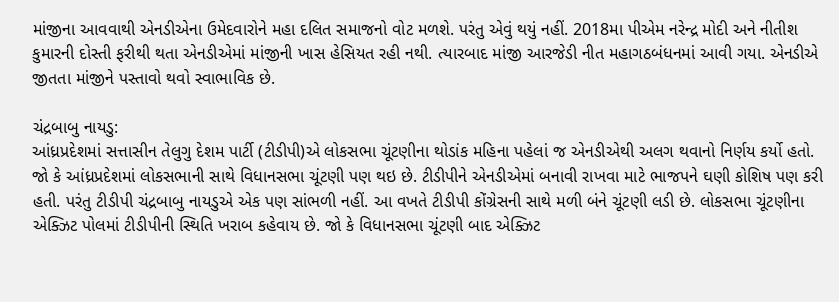માંજીના આવવાથી એનડીએના ઉમેદવારોને મહા દલિત સમાજનો વોટ મળશે. પરંતુ એવું થયું નહીં. 2018મા પીએમ નરેન્દ્ર મોદી અને નીતીશ કુમારની દોસ્તી ફરીથી થતા એનડીએમાં માંજીની ખાસ હેસિયત રહી નથી. ત્યારબાદ માંજી આરજેડી નીત મહાગઠબંધનમાં આવી ગયા. એનડીએ જીતતા માંજીને પસ્તાવો થવો સ્વાભાવિક છે.

ચંદ્રબાબુ નાયડુ:
આંધ્રપ્રદેશમાં સત્તાસીન તેલુગુ દેશમ પાર્ટી (ટીડીપી)એ લોકસભા ચૂંટણીના થોડાંક મહિના પહેલાં જ એનડીએથી અલગ થવાનો નિર્ણય કર્યો હતો. જો કે આંધ્રપ્રદેશમાં લોકસભાની સાથે વિધાનસભા ચૂંટણી પણ થઇ છે. ટીડીપીને એનડીએમાં બનાવી રાખવા માટે ભાજપને ઘણી કોશિષ પણ કરી હતી. પરંતુ ટીડીપી ચંદ્રબાબુ નાયડુએ એક પણ સાંભળી નહીં. આ વખતે ટીડીપી કોંગ્રેસની સાથે મળી બંને ચૂંટણી લડી છે. લોકસભા ચૂંટણીના એક્ઝિટ પોલમાં ટીડીપીની સ્થિતિ ખરાબ કહેવાય છે. જો કે વિધાનસભા ચૂંટણી બાદ એક્ઝિટ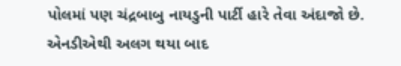પોલમાં પણ ચંદ્રબાબુ નાયડુની પાર્ટી હારે તેવા અંદાજો છે. એનડીએથી અલગ થયા બાદ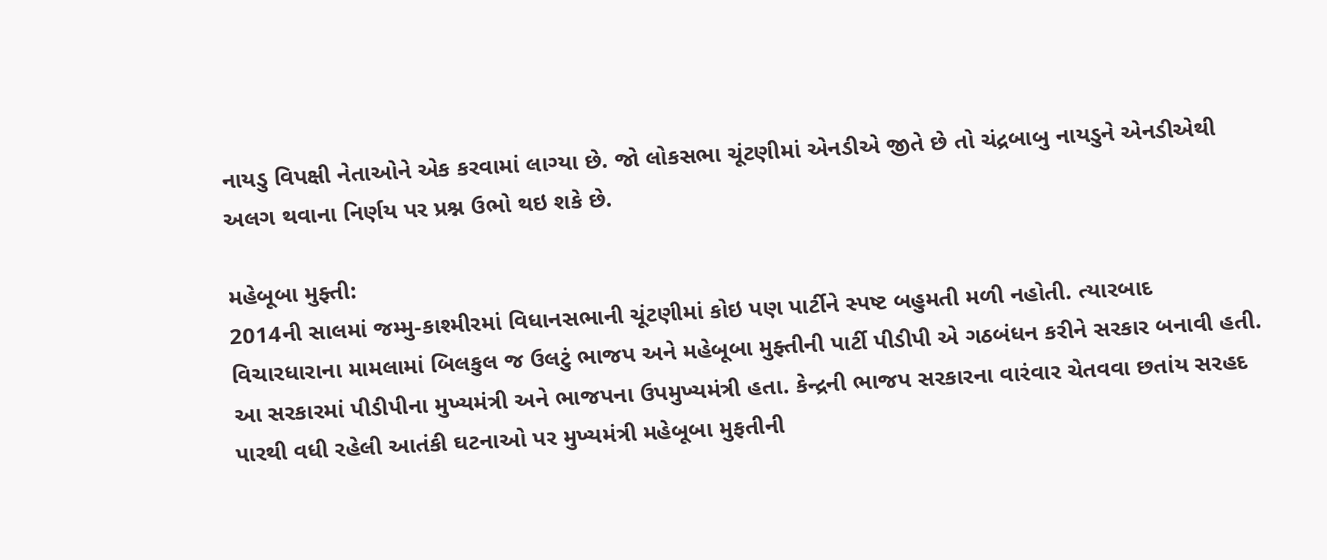નાયડુ વિપક્ષી નેતાઓને એક કરવામાં લાગ્યા છે. જો લોકસભા ચૂંટણીમાં એનડીએ જીતે છે તો ચંદ્રબાબુ નાયડુને એનડીએથી અલગ થવાના નિર્ણય પર પ્રશ્ન ઉભો થઇ શકે છે.

મહેબૂબા મુફ્તી:
2014ની સાલમાં જમ્મુ-કાશ્મીરમાં વિધાનસભાની ચૂંટણીમાં કોઇ પણ પાર્ટીને સ્પષ્ટ બહુમતી મળી નહોતી. ત્યારબાદ વિચારધારાના મામલામાં બિલકુલ જ ઉલટું ભાજપ અને મહેબૂબા મુફ્તીની પાર્ટી પીડીપી એ ગઠબંધન કરીને સરકાર બનાવી હતી. આ સરકારમાં પીડીપીના મુખ્યમંત્રી અને ભાજપના ઉપમુખ્યમંત્રી હતા. કેન્દ્રની ભાજપ સરકારના વારંવાર ચેતવવા છતાંય સરહદ પારથી વધી રહેલી આતંકી ઘટનાઓ પર મુખ્યમંત્રી મહેબૂબા મુફતીની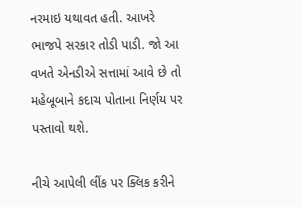નરમાઇ યથાવત હતી. આખરે ભાજપે સરકાર તોડી પાડી. જો આ વખતે એનડીએ સત્તામાં આવે છે તો મહેબૂબાને કદાચ પોતાના નિર્ણય પર પસ્તાવો થશે.

નીચે આપેલી લીંક પર ક્લિક કરીને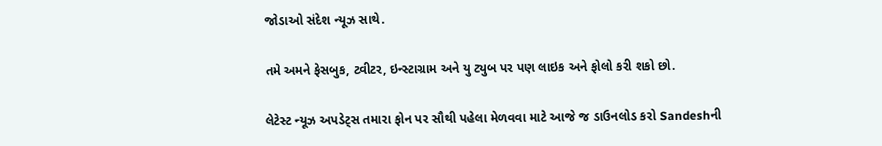જોડાઓ સંદેશ ન્યૂઝ સાથે.

તમે અમને ફેસબુક, ટ્વીટર, ઇન્સ્ટાગ્રામ અને યુ ટ્યુબ પર પણ લાઇક અને ફોલો કરી શકો છો.

લેટેસ્ટ ન્યૂઝ અપડેટ્સ તમારા ફોન પર સૌથી પહેલા મેળવવા માટે આજે જ ડાઉનલોડ કરો Sandeshની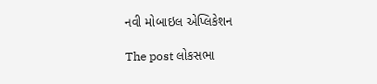નવી મોબાઇલ એપ્લિકેશન

The post લોકસભા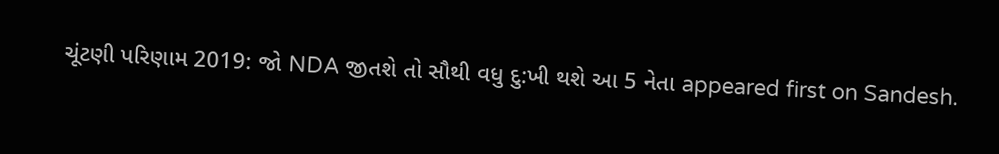ચૂંટણી પરિણામ 2019: જો NDA જીતશે તો સૌથી વધુ દુ:ખી થશે આ 5 નેતા appeared first on Sandesh.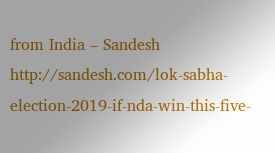from India – Sandesh http://sandesh.com/lok-sabha-election-2019-if-nda-win-this-five-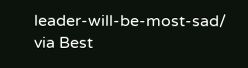leader-will-be-most-sad/
via Best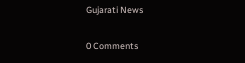Gujarati News

0 Comments